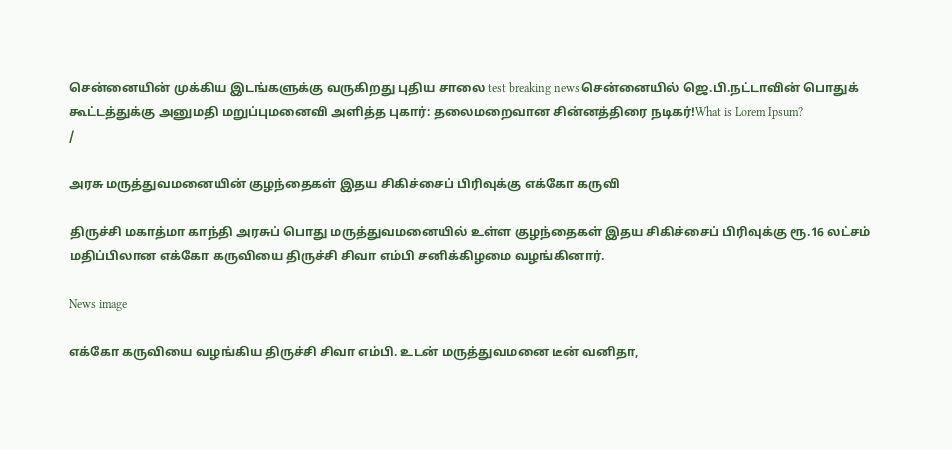சென்னையின் முக்கிய இடங்களுக்கு வருகிறது புதிய சாலை test breaking newsசென்னையில் ஜெ.பி.நட்டாவின் பொதுக் கூட்டத்துக்கு அனுமதி மறுப்புமனைவி அளித்த புகார்: தலைமறைவான சின்னத்திரை நடிகர்!What is Lorem Ipsum?
/

அரசு மருத்துவமனையின் குழந்தைகள் இதய சிகிச்சைப் பிரிவுக்கு எக்கோ கருவி

திருச்சி மகாத்மா காந்தி அரசுப் பொது மருத்துவமனையில் உள்ள குழந்தைகள் இதய சிகிச்சைப் பிரிவுக்கு ரூ.16 லட்சம் மதிப்பிலான எக்கோ கருவியை திருச்சி சிவா எம்பி சனிக்கிழமை வழங்கினார்.

News image

எக்கோ கருவியை வழங்கிய திருச்சி சிவா எம்பி. உடன் மருத்துவமனை டீன் வனிதா,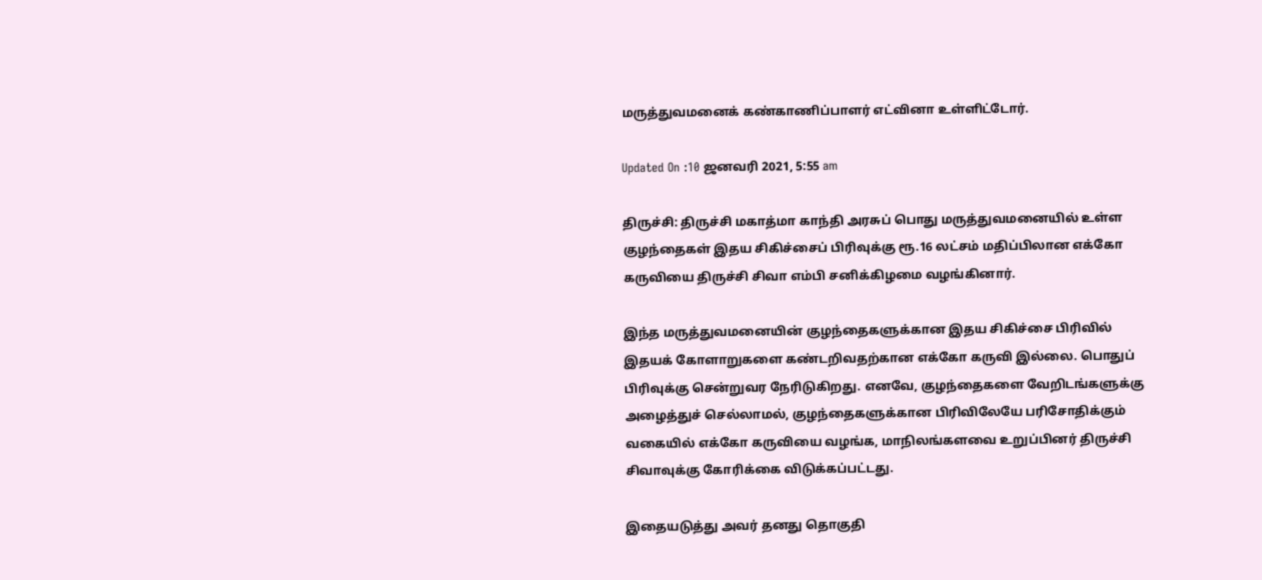மருத்துவமனைக் கண்காணிப்பாளர் எட்வினா உள்ளிட்டோர்.

Updated On :10 ஜனவரி 2021, 5:55 am

திருச்சி: திருச்சி மகாத்மா காந்தி அரசுப் பொது மருத்துவமனையில் உள்ள குழந்தைகள் இதய சிகிச்சைப் பிரிவுக்கு ரூ.16 லட்சம் மதிப்பிலான எக்கோ கருவியை திருச்சி சிவா எம்பி சனிக்கிழமை வழங்கினார்.

இந்த மருத்துவமனையின் குழந்தைகளுக்கான இதய சிகிச்சை பிரிவில் இதயக் கோளாறுகளை கண்டறிவதற்கான எக்கோ கருவி இல்லை. பொதுப் பிரிவுக்கு சென்றுவர நேரிடுகிறது. எனவே, குழந்தைகளை வேறிடங்களுக்கு அழைத்துச் செல்லாமல், குழந்தைகளுக்கான பிரிவிலேயே பரிசோதிக்கும் வகையில் எக்கோ கருவியை வழங்க, மாநிலங்களவை உறுப்பினர் திருச்சி சிவாவுக்கு கோரிக்கை விடுக்கப்பட்டது.

இதையடுத்து அவர் தனது தொகுதி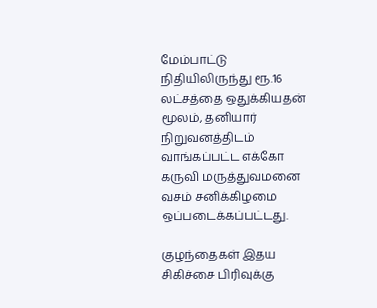மேம்பாட்டு நிதியிலிருந்து ரூ.16 லட்சத்தை ஒதுக்கியதன் மூலம், தனியார் நிறுவனத்திடம் வாங்கப்பட்ட எக்கோ கருவி மருத்துவமனை வசம் சனிக்கிழமை ஒப்படைக்கப்பட்டது.

குழந்தைகள் இதய சிகிச்சை பிரிவுக்கு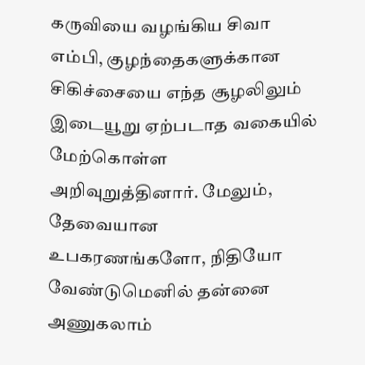கருவியை வழங்கிய சிவா எம்பி, குழந்தைகளுக்கான சிகிச்சையை எந்த சூழலிலும் இடையூறு ஏற்படாத வகையில் மேற்கொள்ள அறிவுறுத்தினார். மேலும், தேவையான உபகரணங்களோ, நிதியோ வேண்டுமெனில் தன்னை அணுகலாம்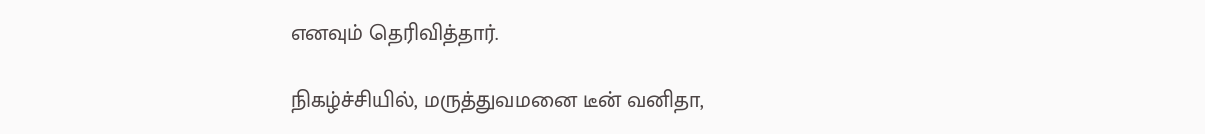எனவும் தெரிவித்தார்.

நிகழ்ச்சியில், மருத்துவமனை டீன் வனிதா,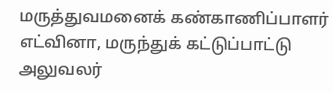மருத்துவமனைக் கண்காணிப்பாளர் எட்வினா, மருந்துக் கட்டுப்பாட்டு அலுவலர்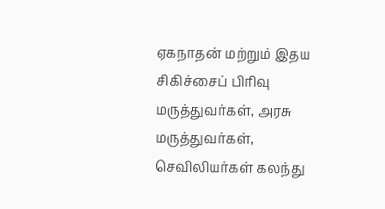ஏகநாதன் மற்றும் இதய சிகிச்சைப் பிரிவு மருத்துவர்கள், அரசு மருத்துவர்கள், செவிலியர்கள் கலந்து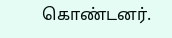கொண்டனர்.